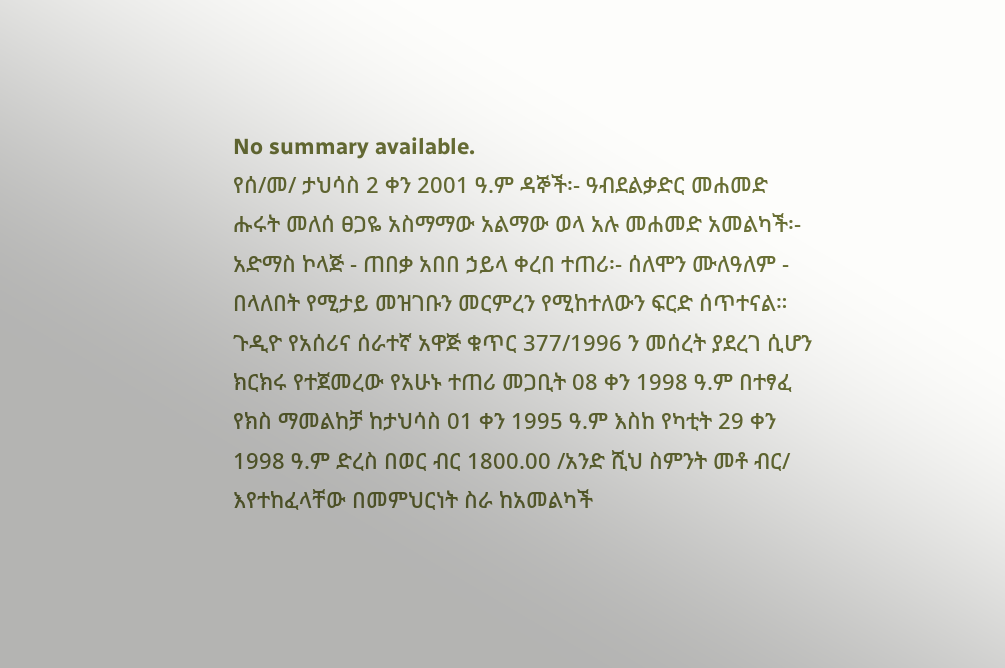No summary available.
የሰ/መ/ ታህሳስ 2 ቀን 2001 ዓ.ም ዳኞች፡- ዓብደልቃድር መሐመድ ሑሩት መለሰ ፀጋዬ አስማማው አልማው ወላ አሉ መሐመድ አመልካች፡- አድማስ ኮላጅ - ጠበቃ አበበ ኃይላ ቀረበ ተጠሪ፡- ሰለሞን ሙለዓለም - በላለበት የሚታይ መዝገቡን መርምረን የሚከተለውን ፍርድ ሰጥተናል።
ጉዲዮ የአሰሪና ሰራተኛ አዋጅ ቁጥር 377/1996 ን መሰረት ያደረገ ሲሆን ክርክሩ የተጀመረው የአሁኑ ተጠሪ መጋቢት 08 ቀን 1998 ዓ.ም በተፃፈ የክስ ማመልከቻ ከታህሳስ 01 ቀን 1995 ዓ.ም እስከ የካቲት 29 ቀን 1998 ዓ.ም ድረስ በወር ብር 1800.00 /አንድ ሺህ ስምንት መቶ ብር/ እየተከፈላቸው በመምህርነት ስራ ከአመልካች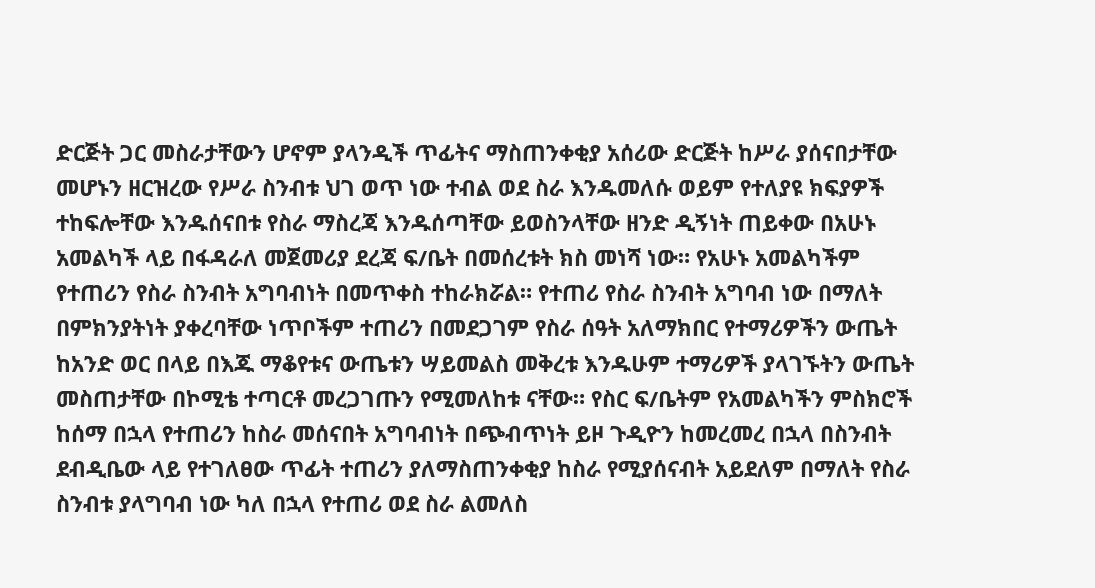ድርጅት ጋር መስራታቸውን ሆኖም ያላንዲች ጥፊትና ማስጠንቀቂያ አሰሪው ድርጅት ከሥራ ያሰናበታቸው መሆኑን ዘርዝረው የሥራ ስንብቱ ህገ ወጥ ነው ተብል ወደ ስራ እንዱመለሱ ወይም የተለያዩ ክፍያዎች ተከፍሎቸው እንዱሰናበቱ የስራ ማስረጃ እንዱሰጣቸው ይወስንላቸው ዘንድ ዲኝነት ጠይቀው በአሁኑ አመልካች ላይ በፋዳራለ መጀመሪያ ደረጃ ፍ/ቤት በመሰረቱት ክስ መነሻ ነው። የአሁኑ አመልካችም የተጠሪን የስራ ስንብት አግባብነት በመጥቀስ ተከራክሯል። የተጠሪ የስራ ስንብት አግባብ ነው በማለት በምክንያትነት ያቀረባቸው ነጥቦችም ተጠሪን በመደጋገም የስራ ሰዓት አለማክበር የተማሪዎችን ውጤት ከአንድ ወር በላይ በእጁ ማቆየቱና ውጤቱን ሣይመልስ መቅረቱ እንዱሁም ተማሪዎች ያላገኙትን ውጤት መስጠታቸው በኮሚቴ ተጣርቶ መረጋገጡን የሚመለከቱ ናቸው። የስር ፍ/ቤትም የአመልካችን ምስክሮች ከሰማ በኋላ የተጠሪን ከስራ መሰናበት አግባብነት በጭብጥነት ይዞ ጉዲዮን ከመረመረ በኋላ በስንብት ደብዲቤው ላይ የተገለፀው ጥፊት ተጠሪን ያለማስጠንቀቂያ ከስራ የሚያሰናብት አይደለም በማለት የስራ ስንብቱ ያላግባብ ነው ካለ በኋላ የተጠሪ ወደ ስራ ልመለስ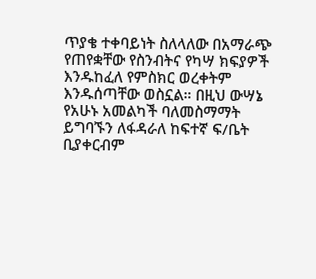ጥያቄ ተቀባይነት ስለላለው በአማራጭ የጠየቋቸው የስንብትና የካሣ ክፍያዎች እንዱከፈለ የምስክር ወረቀትም እንዱሰጣቸው ወስኗል። በዚህ ውሣኔ የአሁኑ አመልካች ባለመስማማት ይግባኙን ለፋዳራለ ከፍተኛ ፍ/ቤት ቢያቀርብም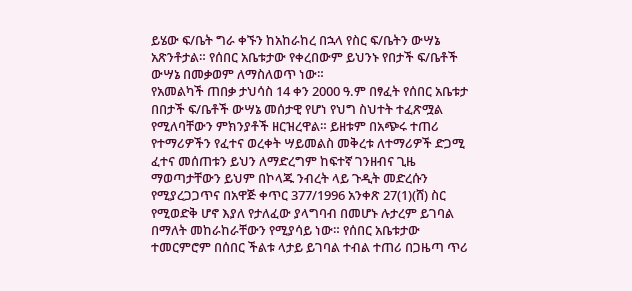ይሄው ፍ/ቤት ግራ ቀኙን ከአከራከረ በኋላ የስር ፍ/ቤትን ውሣኔ አጽንቶታል። የሰበር አቤቱታው የቀረበውም ይህንኑ የበታች ፍ/ቤቶች ውሣኔ በመቃወም ለማስለወጥ ነው።
የአመልካች ጠበቃ ታህሳስ 14 ቀን 2000 ዓ.ም በፃፈት የሰበር አቤቱታ በበታች ፍ/ቤቶች ውሣኔ መሰታዊ የሆነ የህግ ስህተት ተፈጽሟል የሚለባቸውን ምክንያቶች ዘርዝረዋል። ይዘቱም በአጭሩ ተጠሪ የተማሪዎችን የፈተና ወረቀት ሣይመልስ መቅረቱ ለተማሪዎች ድጋሚ ፈተና መሰጠቱን ይህን ለማድረግም ከፍተኛ ገንዘብና ጊዜ ማወጣታቸውን ይህም በኮላጁ ንብረት ላይ ጉዲት መድረሱን የሚያረጋጋጥና በአዋጅ ቀጥር 377/1996 አንቀጽ 27(1)(ሸ) ስር የሚወድቅ ሆኖ እያለ የታለፈው ያላግባብ በመሆኑ ሉታረም ይገባል በማለት መከራከራቸውን የሚያሳይ ነው። የሰበር አቤቱታው ተመርምሮም በሰበር ችልቱ ላታይ ይገባል ተብል ተጠሪ በጋዜጣ ጥሪ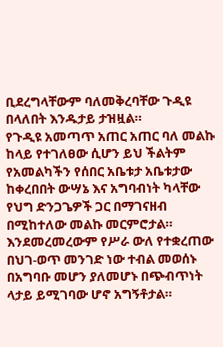ቢደረግላቸውም ባለመቅረባቸው ጉዲዩ በላለበት እንዱታይ ታዝዟል።
የጉዲዩ አመጣጥ አጠር አጠር ባለ መልኩ ከላይ የተገለፀው ሲሆን ይህ ችልትም የአመልካችን የሰበር አቤቱታ አቤቱታው ከቀረበበት ውሣኔ እና አግባብነት ካላቸው የህግ ድንጋጌዎች ጋር በማገናዘብ በሚከተለው መልኩ መርምሮታል። እንደመረመረውም የሥራ ውለ የተቋረጠው በህገ-ወጥ መንገድ ነው ተብል መወሰኑ በአግባቡ መሆን ያለመሆኑ በጭብጥነት ላታይ ይሚገባው ሆኖ አግኝቶታል።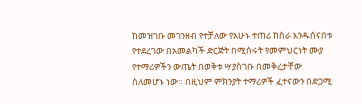ከመዝገቡ መገንዘብ የተቻለው የአሁኑ ተጠሪ ከስራ እንዱሰናበቱ የተደረገው በአመልካች ድርጅት በሚሰሩት የመምህርነት ሙያ የተማሪዎችን ውጤት በወቅቱ ሣያስገቡ በመቅረታቸው ስለመሆኑ ነው። በዚህም ምክንያት ተማሪዎች ፈተናውን በድጋሚ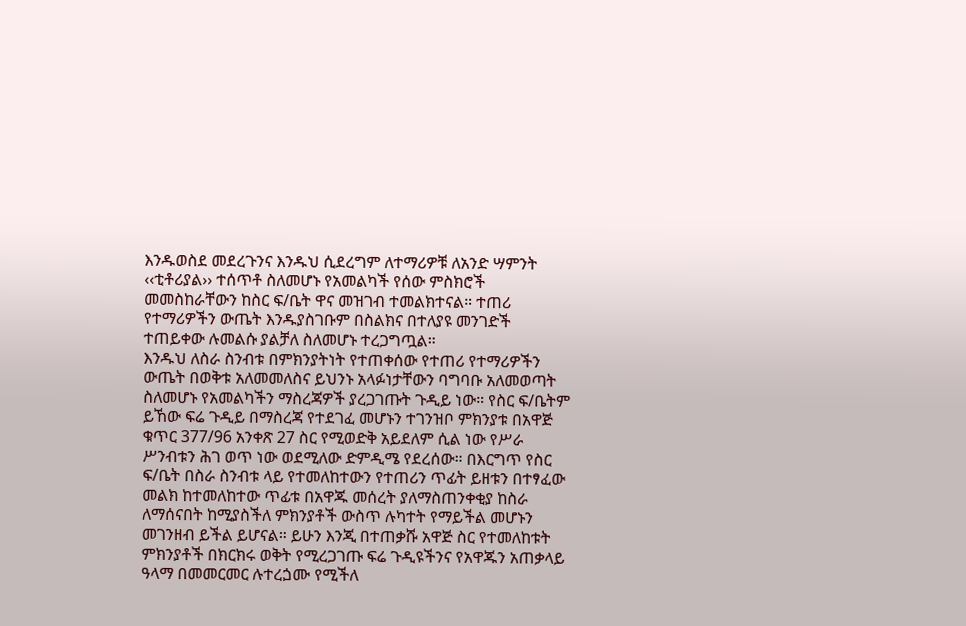እንዱወስደ መደረጉንና እንዱህ ሲደረግም ለተማሪዎቹ ለአንድ ሣምንት ‹‹ቲቶሪያል›› ተሰጥቶ ስለመሆኑ የአመልካች የሰው ምስክሮች መመስከራቸውን ከስር ፍ/ቤት ዋና መዝገብ ተመልክተናል። ተጠሪ የተማሪዎችን ውጤት እንዱያስገቡም በስልክና በተለያዩ መንገድች ተጠይቀው ሉመልሱ ያልቻለ ስለመሆኑ ተረጋግጧል።
እንዱህ ለስራ ስንብቱ በምክንያትነት የተጠቀሰው የተጠሪ የተማሪዎችን ውጤት በወቅቱ አለመመለስና ይህንኑ አላፉነታቸውን ባግባቡ አለመወጣት ስለመሆኑ የአመልካችን ማስረጃዎች ያረጋገጡት ጉዲይ ነው። የስር ፍ/ቤትም ይኸው ፍሬ ጉዲይ በማስረጃ የተደገፈ መሆኑን ተገንዝቦ ምክንያቱ በአዋጅ ቁጥር 377/96 አንቀጽ 27 ስር የሚወድቅ አይደለም ሲል ነው የሥራ ሥንብቱን ሕገ ወጥ ነው ወደሚለው ድምዲሜ የደረሰው። በእርግጥ የስር ፍ/ቤት በስራ ስንብቱ ላይ የተመለከተውን የተጠሪን ጥፊት ይዘቱን በተፃፈው መልክ ከተመለከተው ጥፊቱ በአዋጁ መሰረት ያለማስጠንቀቂያ ከስራ ለማሰናበት ከሚያስችለ ምክንያቶች ውስጥ ሉካተት የማይችል መሆኑን መገንዘብ ይችል ይሆናል። ይሁን እንጂ በተጠቃሹ አዋጅ ስር የተመለከቱት ምክንያቶች በክርክሩ ወቅት የሚረጋገጡ ፍሬ ጉዲዩችንና የአዋጁን አጠቃላይ ዓላማ በመመርመር ሉተረጏሙ የሚችለ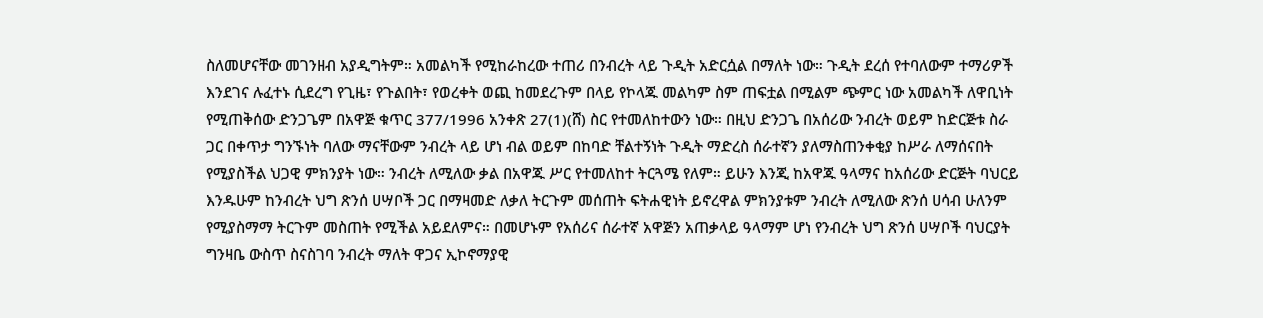ስለመሆናቸው መገንዘብ አያዲግትም። አመልካች የሚከራከረው ተጠሪ በንብረት ላይ ጉዲት አድርሷል በማለት ነው። ጉዲት ደረሰ የተባለውም ተማሪዎች እንደገና ሉፈተኑ ሲደረግ የጊዜ፣ የጉልበት፣ የወረቀት ወጪ ከመደረጉም በላይ የኮላጁ መልካም ስም ጠፍቷል በሚልም ጭምር ነው አመልካች ለዋቢነት የሚጠቅሰው ድንጋጌም በአዋጅ ቁጥር 377/1996 አንቀጽ 27(1)(ሸ) ስር የተመለከተውን ነው። በዚህ ድንጋጌ በአሰሪው ንብረት ወይም ከድርጅቱ ስራ ጋር በቀጥታ ግንኙነት ባለው ማናቸውም ንብረት ላይ ሆነ ብል ወይም በከባድ ቸልተኝነት ጉዲት ማድረስ ሰራተኛን ያለማስጠንቀቂያ ከሥራ ለማሰናበት የሚያስችል ህጋዊ ምክንያት ነው። ንብረት ለሚለው ቃል በአዋጁ ሥር የተመለከተ ትርጓሜ የለም። ይሁን እንጂ ከአዋጁ ዓላማና ከአሰሪው ድርጅት ባህርይ እንዱሁም ከንብረት ህግ ጽንሰ ሀሣቦች ጋር በማዛመድ ለቃለ ትርጉም መሰጠት ፍትሐዊነት ይኖረዋል ምክንያቱም ንብረት ለሚለው ጽንሰ ሀሳብ ሁለንም የሚያስማማ ትርጉም መስጠት የሚችል አይደለምና። በመሆኑም የአሰሪና ሰራተኛ አዋጅን አጠቃላይ ዓላማም ሆነ የንብረት ህግ ጽንሰ ሀሣቦች ባህርያት ግንዛቤ ውስጥ ስናስገባ ንብረት ማለት ዋጋና ኢኮኖማያዊ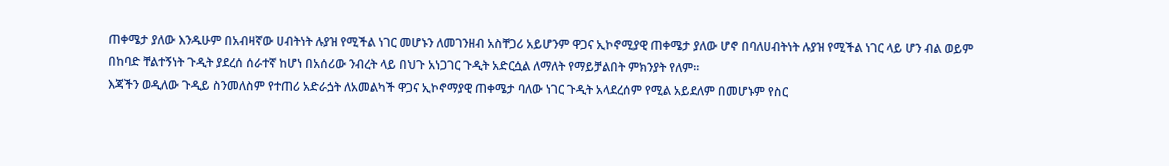ጠቀሜታ ያለው እንዱሁም በአብዛኛው ሀብትነት ሉያዝ የሚችል ነገር መሆኑን ለመገንዘብ አስቸጋሪ አይሆንም ዋጋና ኢኮኖሚያዊ ጠቀሜታ ያለው ሆኖ በባለሀብትነት ሉያዝ የሚችል ነገር ላይ ሆን ብል ወይም በከባድ ቸልተኝነት ጉዲት ያደረሰ ሰራተኛ ከሆነ በአሰሪው ንብረት ላይ በህጉ አነጋገር ጉዲት አድርሷል ለማለት የማይቻልበት ምክንያት የለም።
እጃችን ወዲለው ጉዲይ ስንመለስም የተጠሪ አድራጏት ለአመልካች ዋጋና ኢኮኖማያዊ ጠቀሜታ ባለው ነገር ጉዲት አላደረሰም የሚል አይደለም በመሆኑም የስር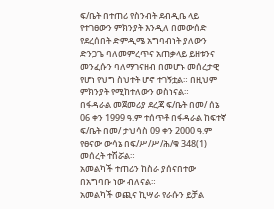ፍ/ቤት በተጠሪ የስንብት ደብዲቤ ላይ የተገፀውን ምክንያት እንዲለ በመውሰድ የደረሰበት ድምዲሜ አግባብነት ያለውን ድንጋጌ ባለመምረጥና አጠቃላይ ይዘቱንና መንፈሱን ባለማገናዘብ በመሆኑ መሰረታዊ የሆነ የህግ ስህተት ሆኖ ተገኝቷል። በዚህም ምክንያት የሚከተለውን ወስነናል።
በፋዳራል መጀመሪያ ደረጃ ፍ/ቤት በመ/ ሰኔ 06 ቀን 1999 ዓ.ም ተሰጥቶ በፋዳራል ከፍተኛ ፍ/ቤት በመ/ ታህሳስ 09 ቀን 2000 ዓ.ም የፀናው ውሳኔ በፍ/ሥ/ሥ/ሕ/ቁ 348(1) መሰረት ተሽሯል።
አመልካች ተጠሪን ከስራ ያሰናበተው በአግባቡ ነው ብለናል።
አመልካች ወጪና ኪሣራ የራሱን ይቻል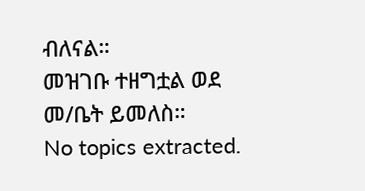ብለናል።
መዝገቡ ተዘግቷል ወደ መ/ቤት ይመለስ።
No topics extracted.